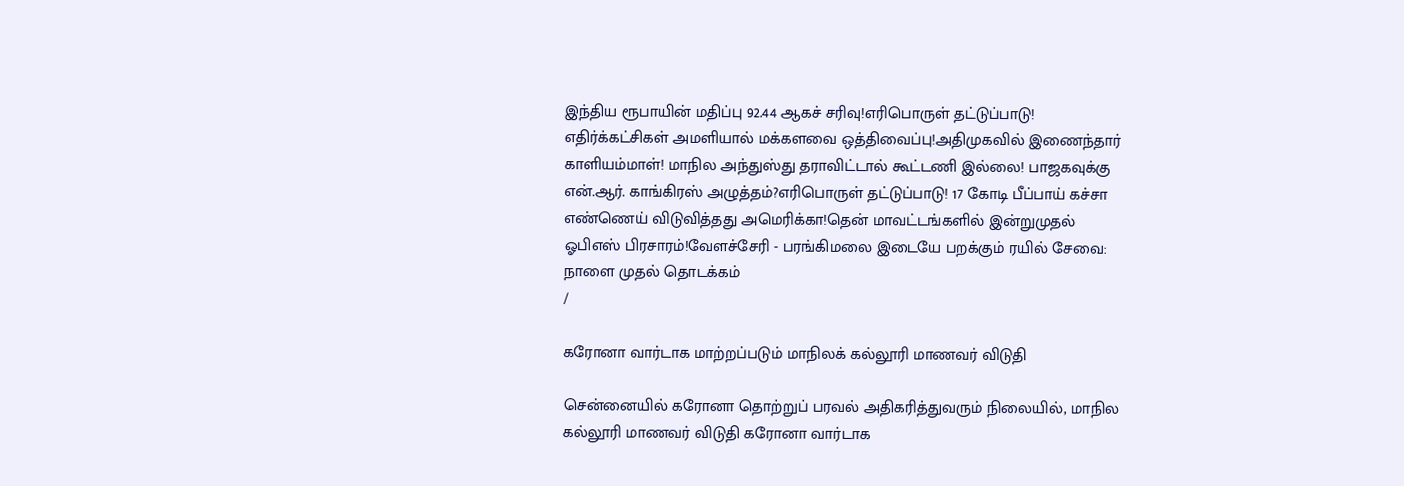இந்திய ரூபாயின் மதிப்பு 92.44 ஆகச் சரிவு!எரிபொருள் தட்டுப்பாடு! எதிர்க்கட்சிகள் அமளியால் மக்களவை ஒத்திவைப்பு!அதிமுகவில் இணைந்தார் காளியம்மாள்! மாநில அந்துஸ்து தராவிட்டால் கூட்டணி இல்லை! பாஜகவுக்கு என்.ஆர். காங்கிரஸ் அழுத்தம்?எரிபொருள் தட்டுப்பாடு! 17 கோடி பீப்பாய் கச்சா எண்ணெய் விடுவித்தது அமெரிக்கா!தென் மாவட்டங்களில் இன்றுமுதல் ஓபிஎஸ் பிரசாரம்!வேளச்சேரி - பரங்கிமலை இடையே பறக்கும் ரயில் சேவை: நாளை முதல் தொடக்கம்
/

கரோனா வார்டாக மாற்றப்படும் மாநிலக் கல்லூரி மாணவர் விடுதி

சென்னையில் கரோனா தொற்றுப் பரவல் அதிகரித்துவரும் நிலையில், மாநில கல்லூரி மாணவர் விடுதி கரோனா வார்டாக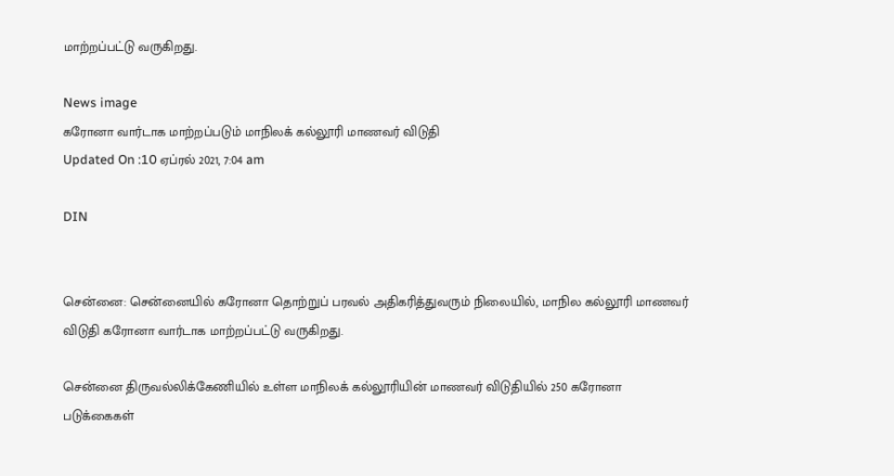மாற்றப்பட்டு வருகிறது.

News image
கரோனா வார்டாக மாற்றப்படும் மாநிலக் கல்லூரி மாணவர் விடுதி
Updated On :10 ஏப்ரல் 2021, 7:04 am

DIN


சென்னை: சென்னையில் கரோனா தொற்றுப் பரவல் அதிகரித்துவரும் நிலையில், மாநில கல்லூரி மாணவர் விடுதி கரோனா வார்டாக மாற்றப்பட்டு வருகிறது.

சென்னை திருவல்லிக்கேணியில் உள்ள மாநிலக் கல்லூரியின் மாணவர் விடுதியில் 250 கரோனா படுக்கைகள்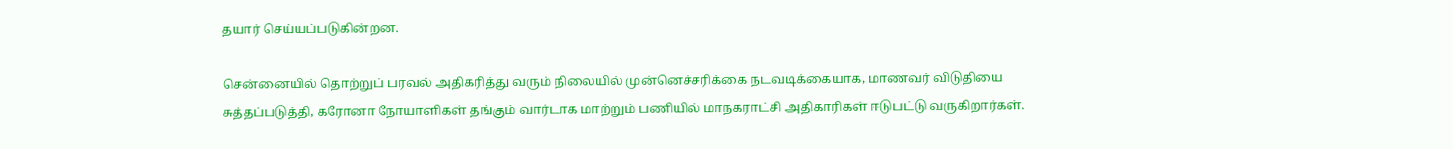தயார் செய்யப்படுகின்றன.

சென்னையில் தொற்றுப் பரவல் அதிகரித்து வரும் நிலையில் முன்னெச்சரிக்கை நடவடிக்கையாக, மாணவர் விடுதியை சுத்தப்படுத்தி, கரோனா நோயாளிகள் தங்கும் வார்டாக மாற்றும் பணியில் மாநகராட்சி அதிகாரிகள் ஈடுபட்டு வருகிறார்கள்.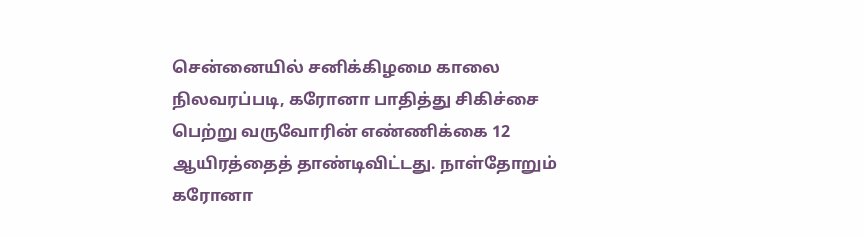சென்னையில் சனிக்கிழமை காலை நிலவரப்படி, கரோனா பாதித்து சிகிச்சை பெற்று வருவோரின் எண்ணிக்கை 12 ஆயிரத்தைத் தாண்டிவிட்டது. நாள்தோறும் கரோனா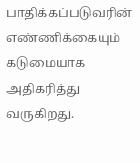பாதிக்கப்படுவரின் எண்ணிக்கையும் கடுமையாக அதிகரித்து வருகிறது.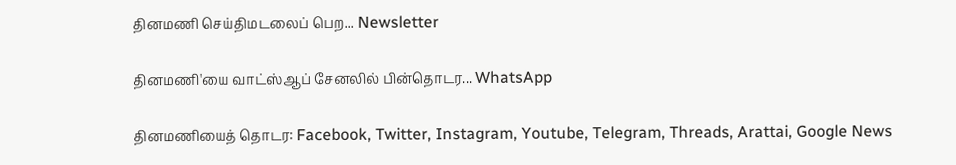தினமணி செய்திமடலைப் பெற... Newsletter

தினமணி'யை வாட்ஸ்ஆப் சேனலில் பின்தொடர... WhatsApp

தினமணியைத் தொடர: Facebook, Twitter, Instagram, Youtube, Telegram, Threads, Arattai, Google News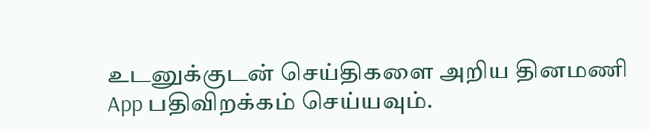உடனுக்குடன் செய்திகளை அறிய தினமணி App பதிவிறக்கம் செய்யவும்.